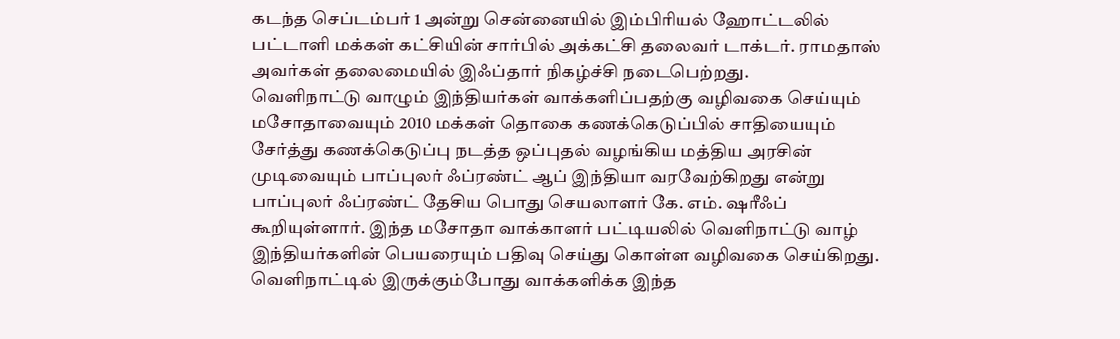கடந்த செப்டம்பர் 1 அன்று சென்னையில் இம்பிரியல் ஹோட்டலில் பட்டாளி மக்கள் கட்சியின் சார்பில் அக்கட்சி தலைவர் டாக்டர். ராமதாஸ் அவர்கள் தலைமையில் இஃப்தார் நிகழ்ச்சி நடைபெற்றது.
வெளிநாட்டு வாழும் இந்தியர்கள் வாக்களிப்பதற்கு வழிவகை செய்யும் மசோதாவையும் 2010 மக்கள் தொகை கணக்கெடுப்பில் சாதியையும் சேர்த்து கணக்கெடுப்பு நடத்த ஒப்புதல் வழங்கிய மத்திய அரசின் முடிவையும் பாப்புலர் ஃப்ரண்ட் ஆப் இந்தியா வரவேற்கிறது என்று பாப்புலர் ஃப்ரண்ட் தேசிய பொது செயலாளர் கே. எம். ஷரீஃப் கூறியுள்ளார். இந்த மசோதா வாக்காளர் பட்டியலில் வெளிநாட்டு வாழ் இந்தியர்களின் பெயரையும் பதிவு செய்து கொள்ள வழிவகை செய்கிறது. வெளிநாட்டில் இருக்கும்போது வாக்களிக்க இந்த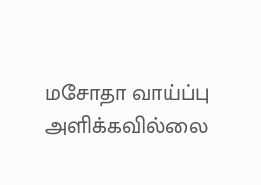மசோதா வாய்ப்பு அளிக்கவில்லை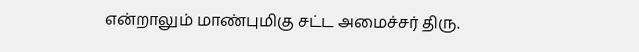என்றாலும் மாண்புமிகு சட்ட அமைச்சர் திரு.